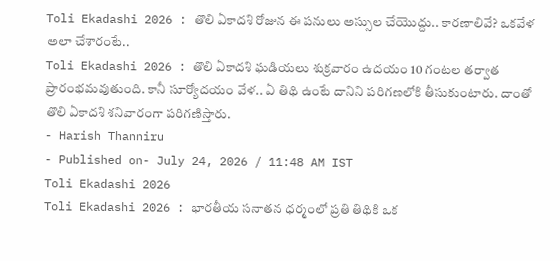Toli Ekadashi 2026 : తొలి ఏకాదశి రోజున ఈ పనులు అస్సుల చేయొద్దు.. కారణాలివే? ఒకవేళ అలా చేశారంటే..
Toli Ekadashi 2026 : తొలి ఏకాదశి ఘడియలు శుక్రవారం ఉదయం 10 గంటల తర్వాత ప్రారంభమవుతుంది. కానీ సూర్యోదయం వేళ.. ఏ తిథి ఉంటే దానిని పరిగణలోకి తీసుకుంటారు. దాంతో తొలి ఏకాదశి శనివారంగా పరిగణిస్తారు.
- Harish Thanniru
- Published on- July 24, 2026 / 11:48 AM IST
Toli Ekadashi 2026
Toli Ekadashi 2026 : భారతీయ సనాతన ధర్మంలో ప్రతి తిథికి ఒక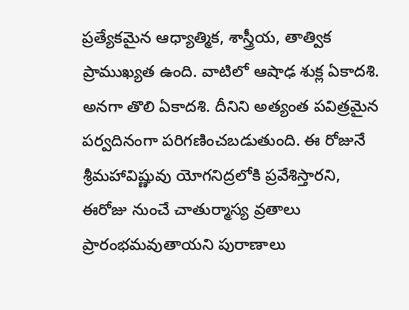ప్రత్యేకమైన ఆధ్యాత్మిక, శాస్త్రీయ, తాత్విక ప్రాముఖ్యత ఉంది. వాటిలో ఆషాఢ శుక్ల ఏకాదశి. అనగా తొలి ఏకాదశి. దీనిని అత్యంత పవిత్రమైన పర్వదినంగా పరిగణించబడుతుంది. ఈ రోజునే శ్రీమహావిష్ణువు యోగనిద్రలోకి ప్రవేశిస్తారని, ఈరోజు నుంచే చాతుర్మాస్య వ్రతాలు ప్రారంభమవుతాయని పురాణాలు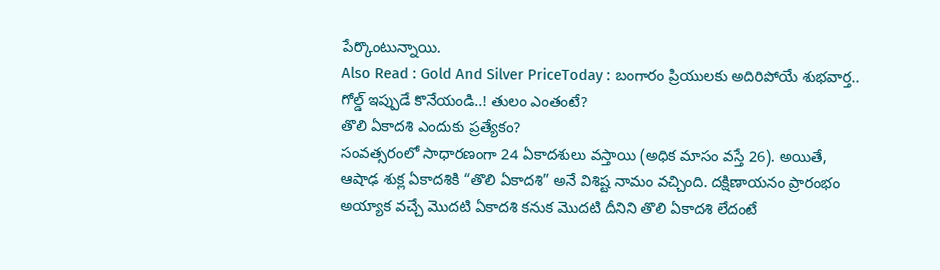పేర్కొంటున్నాయి.
Also Read : Gold And Silver PriceToday : బంగారం ప్రియులకు అదిరిపోయే శుభవార్త.. గోల్డ్ ఇప్పుడే కొనేయండి..! తులం ఎంతంటే?
తొలి ఏకాదశి ఎందుకు ప్రత్యేకం?
సంవత్సరంలో సాధారణంగా 24 ఏకాదశులు వస్తాయి (అధిక మాసం వస్తే 26). అయితే, ఆషాఢ శుక్ల ఏకాదశికి “తొలి ఏకాదశి” అనే విశిష్ట నామం వచ్చింది. దక్షిణాయనం ప్రారంభం అయ్యాక వచ్చే మొదటి ఏకాదశి కనుక మొదటి దీనిని తొలి ఏకాదశి లేదంటే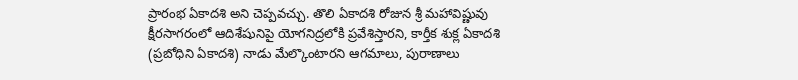ప్రారంభ ఏకాదశి అని చెప్పవచ్చు. తొలి ఏకాదశి రోజున శ్రీ మహావిష్ణువు క్షీరసాగరంలో ఆదిశేషునిపై యోగనిద్రలోకి ప్రవేశిస్తారని, కార్తీక శుక్ల ఏకాదశి (ప్రబోధిని ఏకాదశి) నాడు మేల్కొంటారని ఆగమాలు, పురాణాలు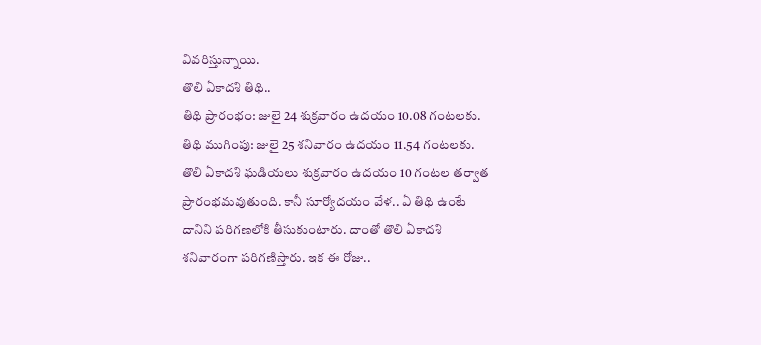వివరిస్తున్నాయి.
తొలి ఏకాదశి తిథి..
తిథి ప్రారంభం: జులై 24 శుక్రవారం ఉదయం 10.08 గంటలకు.
తిథి ముగింపు: జులై 25 శనివారం ఉదయం 11.54 గంటలకు.
తొలి ఏకాదశి ఘడియలు శుక్రవారం ఉదయం 10 గంటల తర్వాత ప్రారంభమవుతుంది. కానీ సూర్యోదయం వేళ.. ఏ తిథి ఉంటే దానిని పరిగణలోకి తీసుకుంటారు. దాంతో తొలి ఏకాదశి శనివారంగా పరిగణిస్తారు. ఇక ఈ రోజు..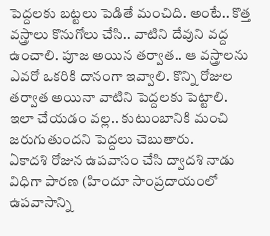పెద్దలకు బట్టలు పెడితే మంచిది. అంటే.. కొత్త వస్త్రాలు కొనుగోలు చేసి.. వాటిని దేవుని వద్ద ఉంచాలి. పూజ అయిన తర్వాత.. ఆ వస్త్రాలను ఎవరో ఒకరికి దానంగా ఇవ్వాలి. కొన్ని రోజుల తర్వాత అయినా వాటిని పెద్దలకు పెట్టాలి. ఇలా చేయడం వల్ల.. కుటుంబానికి మంచి జరుగుతుందని పెద్దలు చెబుతారు.
ఏకాదశి రోజున ఉపవాసం చేసి ద్వాదశి నాడు విధిగా పారణ (హిందూ సాంప్రదాయంలో ఉపవాసాన్ని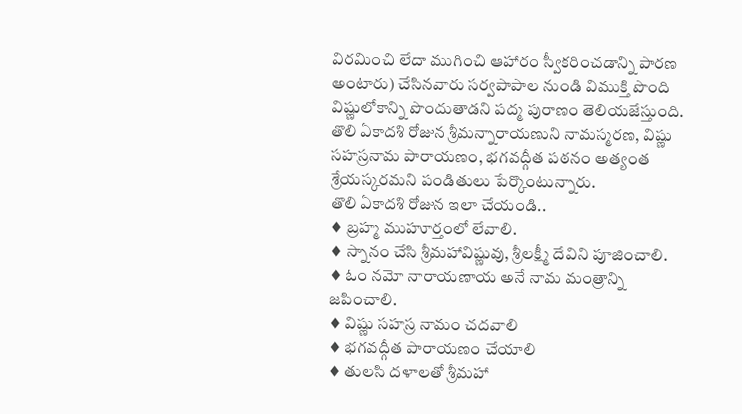విరమించి లేదా ముగించి ఆహారం స్వీకరించడాన్ని పారణ అంటారు) చేసినవారు సర్వపాపాల నుండి విముక్తి పొంది విష్ణులోకాన్ని పొందుతాడని పద్మ పురాణం తెలియజేస్తుంది. తొలి ఏకాదశి రోజున శ్రీమన్నారాయణుని నామస్మరణ, విష్ణు సహస్రనామ పారాయణం, భగవద్గీత పఠనం అత్యంత శ్రేయస్కరమని పండితులు పేర్కొంటున్నారు.
తొలి ఏకాదశి రోజున ఇలా చేయండి..
♦ బ్రహ్మ ముహూర్తంలో లేవాలి.
♦ స్నానం చేసి శ్రీమహావిష్ణువు, శ్రీలక్ష్మీ దేవిని పూజించాలి.
♦ ఓం నమో నారాయణాయ అనే నామ మంత్రాన్ని జపించాలి.
♦ విష్ణు సహస్ర నామం చదవాలి
♦ భగవద్గీత పారాయణం చేయాలి
♦ తులసి దళాలతో శ్రీమహా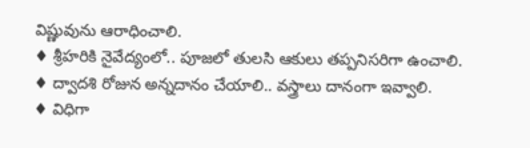విష్ణువును ఆరాధించాలి.
♦ శ్రీహరికి నైవేద్యంలో.. పూజలో తులసి ఆకులు తప్పనిసరిగా ఉంచాలి.
♦ ద్వాదశి రోజున అన్నదానం చేయాలి.. వస్త్రాలు దానంగా ఇవ్వాలి.
♦ విధిగా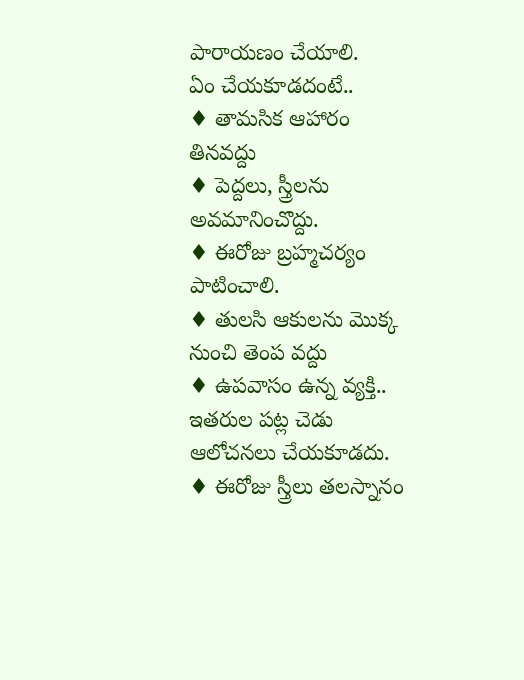పారాయణం చేయాలి.
ఏం చేయకూడదంటే..
♦ తామసిక ఆహారం తినవద్దు
♦ పెద్దలు, స్త్రీలను అవమానించొద్దు.
♦ ఈరోజు బ్రహ్మచర్యం పాటించాలి.
♦ తులసి ఆకులను మొక్క నుంచి తెంప వద్దు
♦ ఉపవాసం ఉన్న వ్యక్తి.. ఇతరుల పట్ల చెడు ఆలోచనలు చేయకూడదు.
♦ ఈరోజు స్త్రీలు తలస్నానం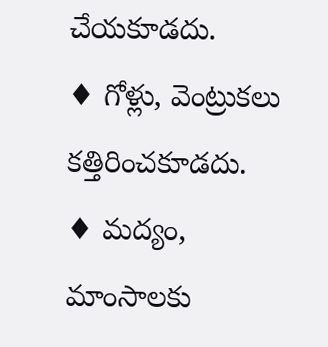చేయకూడదు.
♦ గోళ్లు, వెంట్రుకలు కత్తిరించకూడదు.
♦ మద్యం, మాంసాలకు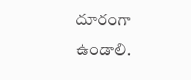దూరంగా ఉండాలి.